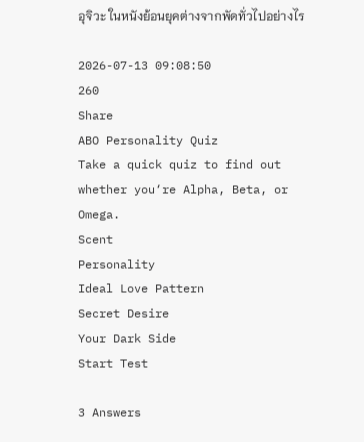อุจิวะ ในหนังย้อนยุคต่างจากพัดทั่วไปอย่างไร

2026-07-13 09:08:50
260
Share
ABO Personality Quiz
Take a quick quiz to find out whether you‘re Alpha, Beta, or Omega.
Scent
Personality
Ideal Love Pattern
Secret Desire
Your Dark Side
Start Test

3 Answers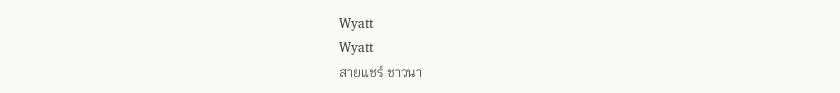Wyatt
Wyatt
สายแชร์ ชาวนา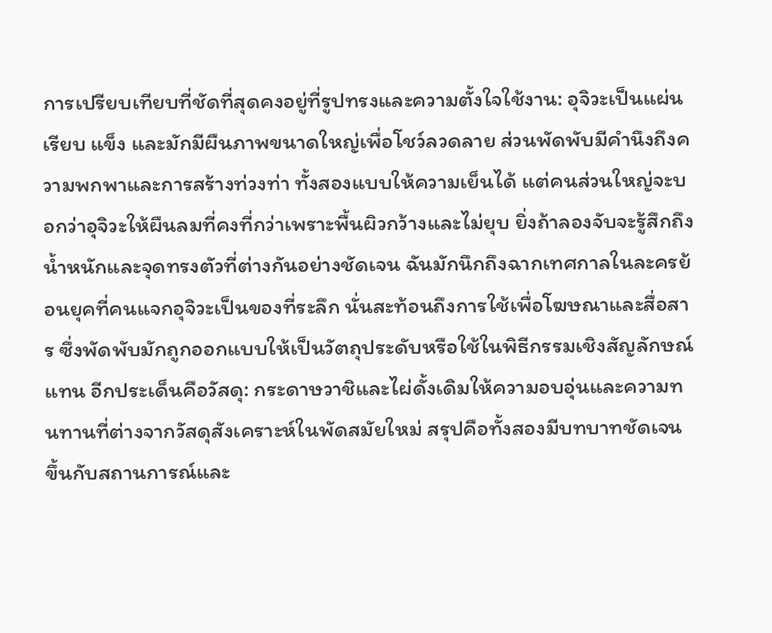การเปรียบเทียบที่ชัดที่สุดคงอยู่ที่รูปทรงและความตั้งใจใช้งาน: อุจิวะเป็นแผ่นเรียบ แข็ง และมักมีผืนภาพขนาดใหญ่เพื่อโชว์ลวดลาย ส่วนพัดพับมีคำนึงถึงความพกพาและการสร้างท่วงท่า ทั้งสองแบบให้ความเย็นได้ แต่คนส่วนใหญ่จะบอกว่าอุจิวะให้ผืนลมที่คงที่กว่าเพราะพื้นผิวกว้างและไม่ยุบ ยิ่งถ้าลองจับจะรู้สึกถึงน้ำหนักและจุดทรงตัวที่ต่างกันอย่างชัดเจน ฉันมักนึกถึงฉากเทศกาลในละครย้อนยุคที่คนแจกอุจิวะเป็นของที่ระลึก นั่นสะท้อนถึงการใช้เพื่อโฆษณาและสื่อสาร ซึ่งพัดพับมักถูกออกแบบให้เป็นวัตถุประดับหรือใช้ในพิธีกรรมเชิงสัญลักษณ์แทน อีกประเด็นคือวัสดุ: กระดาษวาชิและไผ่ดั้งเดิมให้ความอบอุ่นและความทนทานที่ต่างจากวัสดุสังเคราะห์ในพัดสมัยใหม่ สรุปคือทั้งสองมีบทบาทชัดเจน ขึ้นกับสถานการณ์และ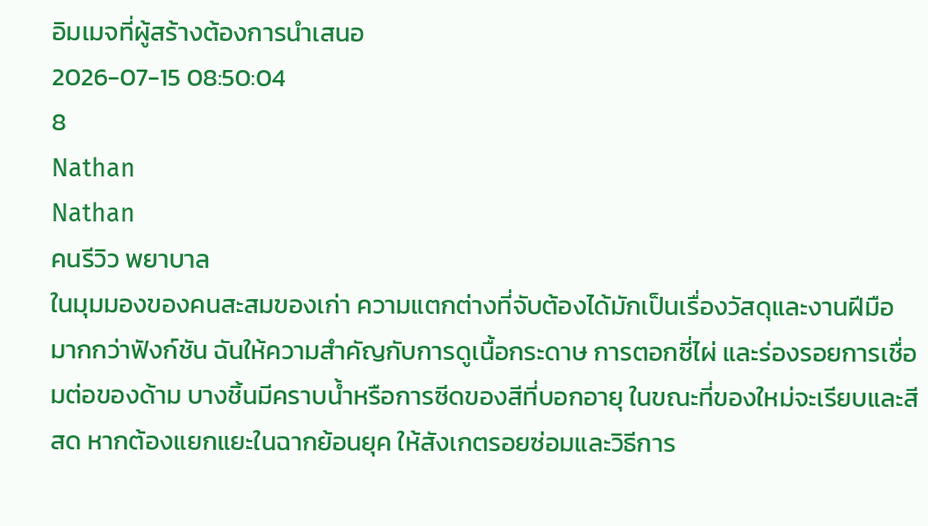อิมเมจที่ผู้สร้างต้องการนำเสนอ
2026-07-15 08:50:04
8
Nathan
Nathan
คนรีวิว พยาบาล
ในมุมมองของคนสะสมของเก่า ความแตกต่างที่จับต้องได้มักเป็นเรื่องวัสดุและงานฝีมือมากกว่าฟังก์ชัน ฉันให้ความสำคัญกับการดูเนื้อกระดาษ การตอกซี่ไผ่ และร่องรอยการเชื่อมต่อของด้าม บางชิ้นมีคราบน้ำหรือการซีดของสีที่บอกอายุ ในขณะที่ของใหม่จะเรียบและสีสด หากต้องแยกแยะในฉากย้อนยุค ให้สังเกตรอยซ่อมและวิธีการ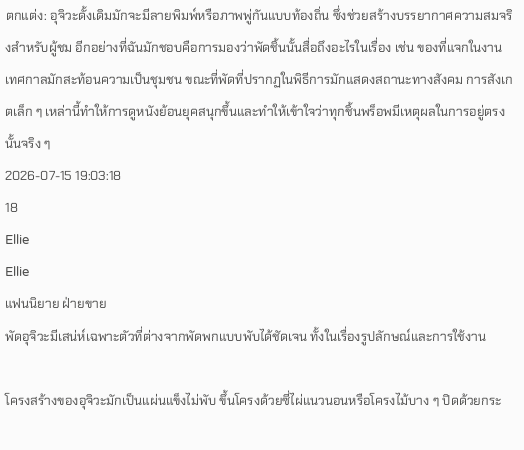ตกแต่ง: อุจิวะดั้งเดิมมักจะมีลายพิมพ์หรือภาพพู่กันแบบท้องถิ่น ซึ่งช่วยสร้างบรรยากาศความสมจริงสำหรับผู้ชม อีกอย่างที่ฉันมักชอบคือการมองว่าพัดชิ้นนั้นสื่อถึงอะไรในเรื่อง เช่น ของที่แจกในงานเทศกาลมักสะท้อนความเป็นชุมชน ขณะที่พัดที่ปรากฏในพิธีการมักแสดงสถานะทางสังคม การสังเกตเล็ก ๆ เหล่านี้ทำให้การดูหนังย้อนยุคสนุกขึ้นและทำให้เข้าใจว่าทุกชิ้นพร็อพมีเหตุผลในการอยู่ตรงนั้นจริง ๆ
2026-07-15 19:03:18
18
Ellie
Ellie
แฟนนิยาย ฝ่ายขาย
พัดอุจิวะมีเสน่ห์เฉพาะตัวที่ต่างจากพัดพกแบบพับได้ชัดเจน ทั้งในเรื่องรูปลักษณ์และการใช้งาน

โครงสร้างของอุจิวะมักเป็นแผ่นแข็งไม่พับ ขึ้นโครงด้วยซี่ไผ่แนวนอนหรือโครงไม้บาง ๆ ปิดด้วยกระ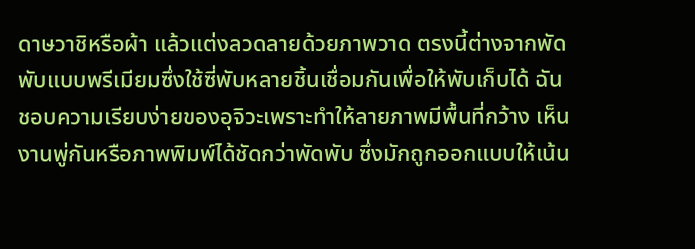ดาษวาชิหรือผ้า แล้วแต่งลวดลายด้วยภาพวาด ตรงนี้ต่างจากพัดพับแบบพรีเมียมซึ่งใช้ซี่พับหลายชิ้นเชื่อมกันเพื่อให้พับเก็บได้ ฉันชอบความเรียบง่ายของอุจิวะเพราะทำให้ลายภาพมีพื้นที่กว้าง เห็นงานพู่กันหรือภาพพิมพ์ได้ชัดกว่าพัดพับ ซึ่งมักถูกออกแบบให้เน้น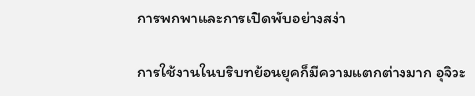การพกพาและการเปิดพับอย่างสง่า

การใช้งานในบริบทย้อนยุคก็มีความแตกต่างมาก อุจิวะ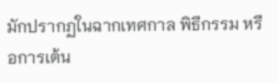มักปรากฏในฉากเทศกาล พิธีกรรม หรือการเต้น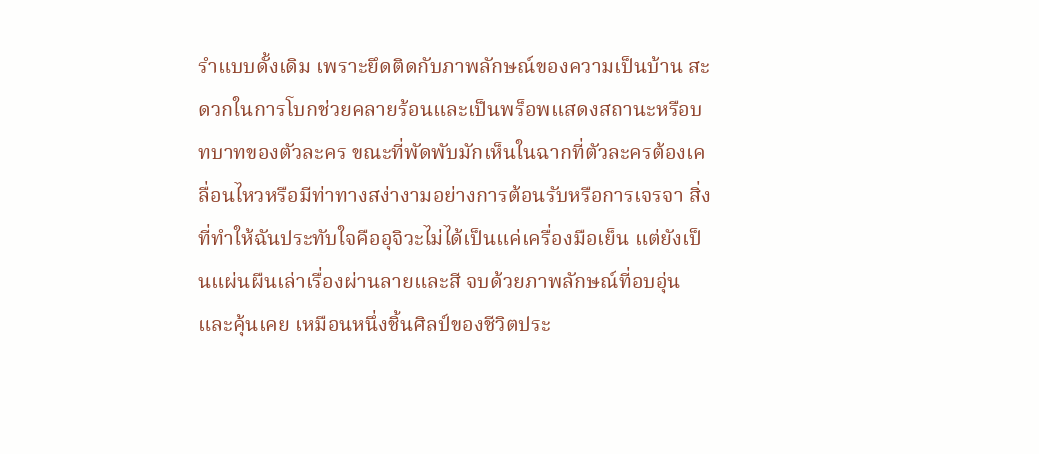รำแบบดั้งเดิม เพราะยึดติดกับภาพลักษณ์ของความเป็นบ้าน สะดวกในการโบกช่วยคลายร้อนและเป็นพร็อพแสดงสถานะหรือบทบาทของตัวละคร ขณะที่พัดพับมักเห็นในฉากที่ตัวละครต้องเคลื่อนไหวหรือมีท่าทางสง่างามอย่างการต้อนรับหรือการเจรจา สิ่งที่ทำให้ฉันประทับใจคืออุจิวะไม่ได้เป็นแค่เครื่องมือเย็น แต่ยังเป็นแผ่นผืนเล่าเรื่องผ่านลายและสี จบด้วยภาพลักษณ์ที่อบอุ่นและคุ้นเคย เหมือนหนึ่งชิ้นศิลป์ของชีวิตประ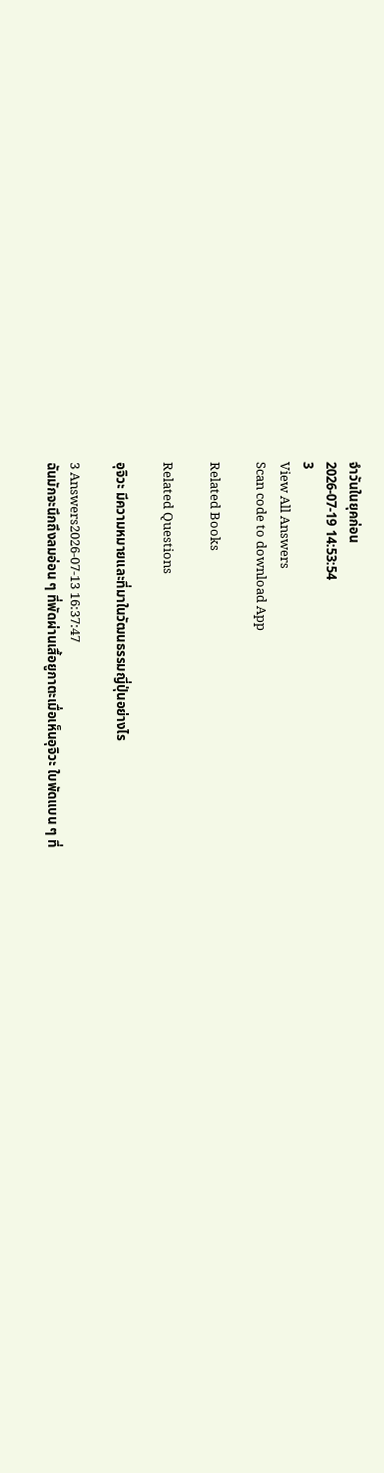จำวันในยุคก่อน
2026-07-19 14:53:54
3
View All Answers
Scan code to download App

Related Books

Related Questions

อุจิวะ มีความหมายและที่มาในวัฒนธรรมญี่ปุ่นอย่างไร

3 Answers2026-07-13 16:37:47
ฉันมักจะนึกถึงลมอ่อน ๆ ที่พัดผ่านเสื้อยูกาตะเมื่อเห็นอุจิวะ ใบพัดแบน ๆ ที่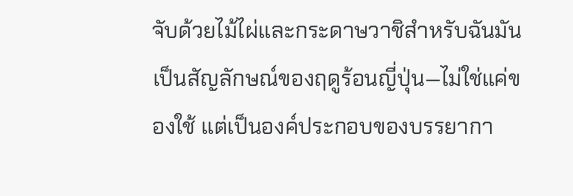จับด้วยไม้ไผ่และกระดาษวาชิสำหรับฉันมันเป็นสัญลักษณ์ของฤดูร้อนญี่ปุ่น—ไม่ใช่แค่ของใช้ แต่เป็นองค์ประกอบของบรรยากา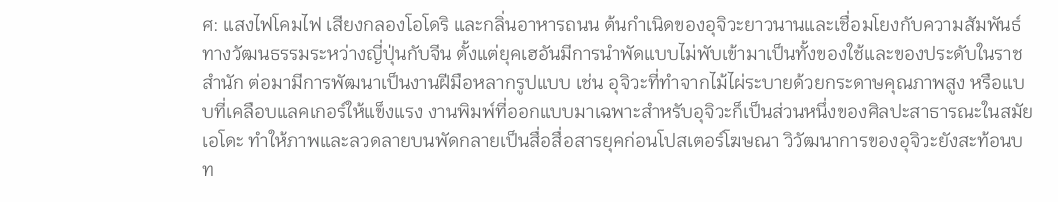ศ: แสงไฟโคมไฟ เสียงกลองโอโดริ และกลิ่นอาหารถนน ต้นกำเนิดของอุจิวะยาวนานและเชื่อมโยงกับความสัมพันธ์ทางวัฒนธรรมระหว่างญี่ปุ่นกับจีน ตั้งแต่ยุคเฮอันมีการนำพัดแบบไม่พับเข้ามาเป็นทั้งของใช้และของประดับในราชสำนัก ต่อมามีการพัฒนาเป็นงานฝีมือหลากรูปแบบ เช่น อุจิวะที่ทำจากไม้ไผ่ระบายด้วยกระดาษคุณภาพสูง หรือแบบที่เคลือบแลคเกอร์ให้แข็งแรง งานพิมพ์ที่ออกแบบมาเฉพาะสำหรับอุจิวะก็เป็นส่วนหนึ่งของศิลปะสาธารณะในสมัยเอโดะ ทำให้ภาพและลวดลายบนพัดกลายเป็นสื่อสื่อสารยุคก่อนโปสเตอร์โฆษณา วิวัฒนาการของอุจิวะยังสะท้อนบท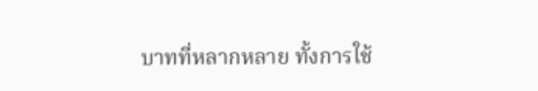บาทที่หลากหลาย ทั้งการใช้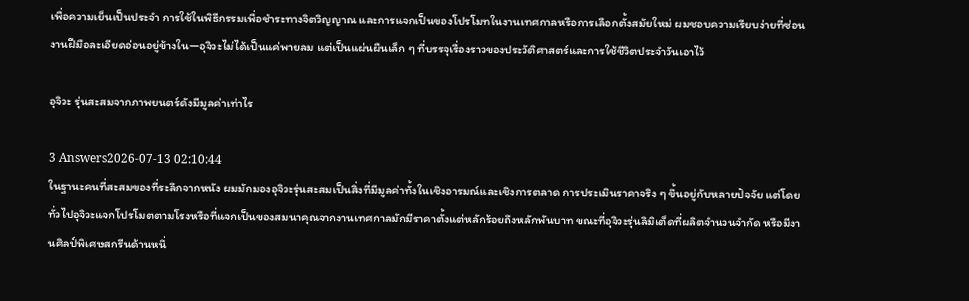เพื่อความเย็นเป็นประจำ การใช้ในพิธีกรรมเพื่อชำระทางจิตวิญญาณ และการแจกเป็นของโปรโมทในงานเทศกาลหรือการเลือกตั้งสมัยใหม่ ผมชอบความเรียบง่ายที่ซ่อนงานฝีมือละเอียดอ่อนอยู่ข้างใน—อุจิวะไม่ได้เป็นแค่พายลม แต่เป็นแผ่นผืนเล็ก ๆ ที่บรรจุเรื่องราวของประวัติศาสตร์และการใช้ชีวิตประจำวันเอาไว้

อุจิวะ รุ่นสะสมจากภาพยนตร์ดังมีมูลค่าเท่าไร

3 Answers2026-07-13 02:10:44
ในฐานะคนที่สะสมของที่ระลึกจากหนัง ผมมักมองอุจิวะรุ่นสะสมเป็นสิ่งที่มีมูลค่าทั้งในเชิงอารมณ์และเชิงการตลาด การประเมินราคาจริง ๆ ขึ้นอยู่กับหลายปัจจัย แต่โดยทั่วไปอุจิวะแจกโปรโมตตามโรงหรือที่แจกเป็นของสมนาคุณจากงานเทศกาลมักมีราคาตั้งแต่หลักร้อยถึงหลักพันบาท ขณะที่อุจิวะรุ่นลิมิเต็ดที่ผลิตจำนวนจำกัด หรือมีงานศิลป์พิเศษสกรีนด้านหนึ่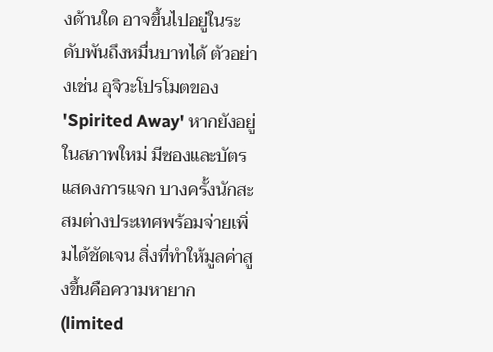งด้านใด อาจขึ้นไปอยู่ในระดับพันถึงหมื่นบาทได้ ตัวอย่างเช่น อุจิวะโปรโมตของ 'Spirited Away' หากยังอยู่ในสภาพใหม่ มีซองและบัตรแสดงการแจก บางครั้งนักสะสมต่างประเทศพร้อมจ่ายเพิ่มได้ชัดเจน สิ่งที่ทำให้มูลค่าสูงขึ้นคือความหายาก (limited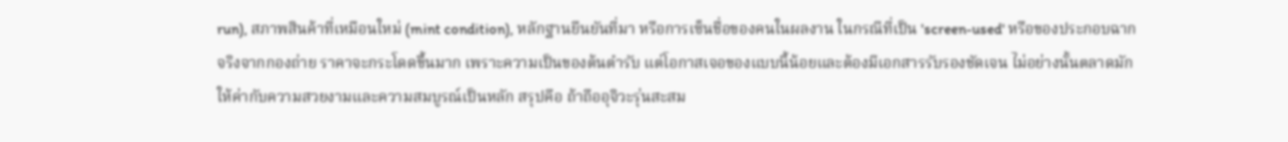run), สภาพสินค้าที่เหมือนใหม่ (mint condition), หลักฐานยืนยันที่มา หรือการเซ็นชื่อของคนในผลงาน ในกรณีที่เป็น 'screen-used' หรือของประกอบฉากจริงจากกองถ่าย ราคาจะกระโดดขึ้นมาก เพราะความเป็นของต้นตำรับ แต่โอกาสเจอของแบบนี้น้อยและต้องมีเอกสารรับรองชัดเจน ไม่อย่างนั้นตลาดมักให้ค่ากับความสวยงามและความสมบูรณ์เป็นหลัก สรุปคือ ถ้าถืออุจิวะรุ่นสะสม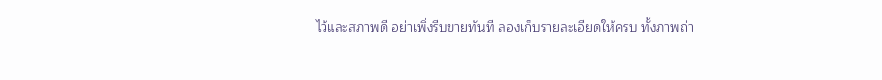ไว้และสภาพดี อย่าเพิ่งรีบขายทันที ลองเก็บรายละเอียดให้ครบ ทั้งภาพถ่า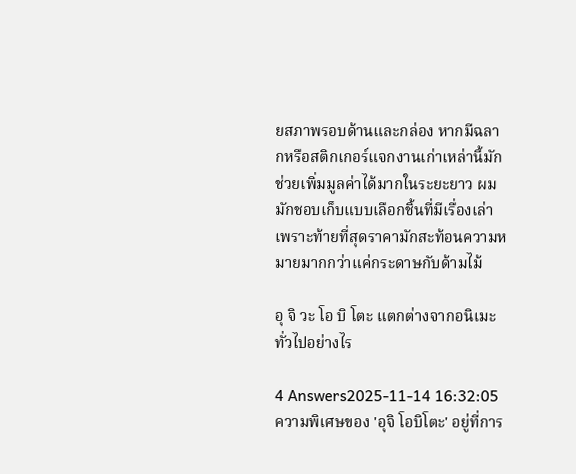ยสภาพรอบด้านและกล่อง หากมีฉลากหรือสติกเกอร์แจกงานเก่าเหล่านี้มักช่วยเพิ่มมูลค่าได้มากในระยะยาว ผมมักชอบเก็บแบบเลือกชิ้นที่มีเรื่องเล่า เพราะท้ายที่สุดราคามักสะท้อนความหมายมากกว่าแค่กระดาษกับด้ามไม้

อุ จิ วะ โอ บิ โตะ แตกต่างจากอนิเมะทั่วไปอย่างไร

4 Answers2025-11-14 16:32:05
ความพิเศษของ 'อุจิ โอบิโตะ' อยู่ที่การ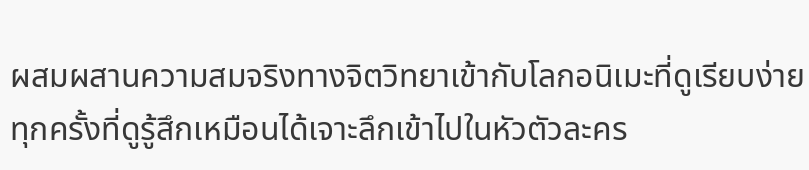ผสมผสานความสมจริงทางจิตวิทยาเข้ากับโลกอนิเมะที่ดูเรียบง่าย ทุกครั้งที่ดูรู้สึกเหมือนได้เจาะลึกเข้าไปในหัวตัวละคร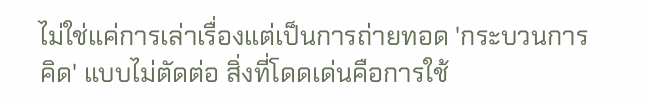ไม่ใช่แค่การเล่าเรื่องแต่เป็นการถ่ายทอด 'กระบวนการคิด' แบบไม่ตัดต่อ สิ่งที่โดดเด่นคือการใช้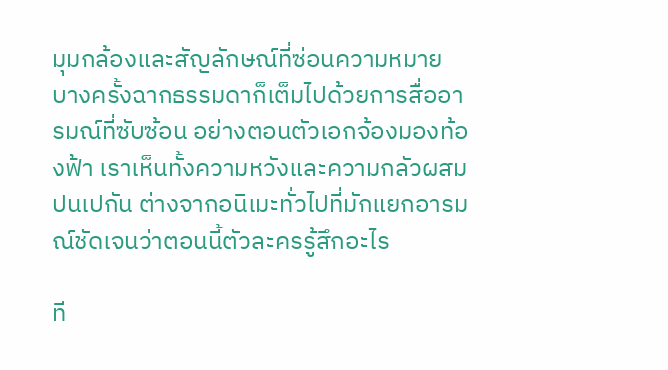มุมกล้องและสัญลักษณ์ที่ซ่อนความหมาย บางครั้งฉากธรรมดาก็เต็มไปด้วยการสื่ออารมณ์ที่ซับซ้อน อย่างตอนตัวเอกจ้องมองท้องฟ้า เราเห็นทั้งความหวังและความกลัวผสมปนเปกัน ต่างจากอนิเมะทั่วไปที่มักแยกอารมณ์ชัดเจนว่าตอนนี้ตัวละครรู้สึกอะไร

ที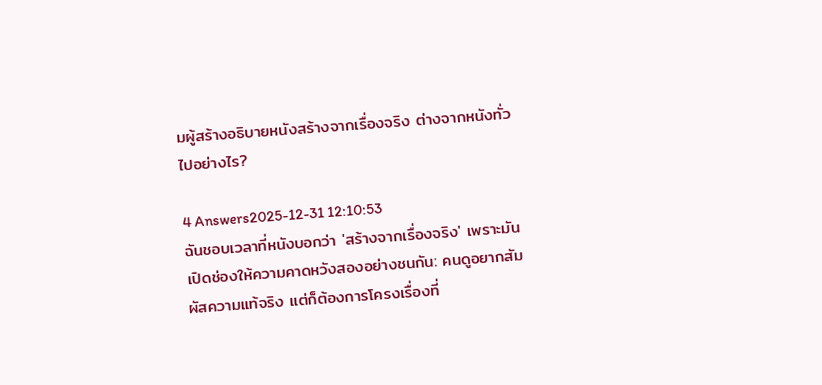มผู้สร้างอธิบายหนังสร้างจากเรื่องจริง ต่างจากหนังทั่วไปอย่างไร?

4 Answers2025-12-31 12:10:53
ฉันชอบเวลาที่หนังบอกว่า 'สร้างจากเรื่องจริง' เพราะมันเปิดช่องให้ความคาดหวังสองอย่างชนกัน: คนดูอยากสัมผัสความแท้จริง แต่ก็ต้องการโครงเรื่องที่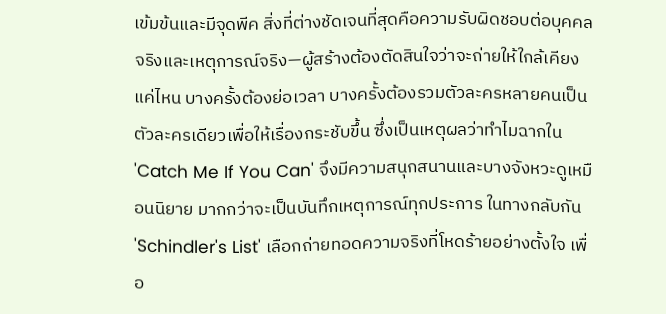เข้มข้นและมีจุดพีค สิ่งที่ต่างชัดเจนที่สุดคือความรับผิดชอบต่อบุคคลจริงและเหตุการณ์จริง—ผู้สร้างต้องตัดสินใจว่าจะถ่ายให้ใกล้เคียงแค่ไหน บางครั้งต้องย่อเวลา บางครั้งต้องรวมตัวละครหลายคนเป็นตัวละครเดียวเพื่อให้เรื่องกระชับขึ้น ซึ่งเป็นเหตุผลว่าทำไมฉากใน 'Catch Me If You Can' จึงมีความสนุกสนานและบางจังหวะดูเหมือนนิยาย มากกว่าจะเป็นบันทึกเหตุการณ์ทุกประการ ในทางกลับกัน 'Schindler's List' เลือกถ่ายทอดความจริงที่โหดร้ายอย่างตั้งใจ เพื่อ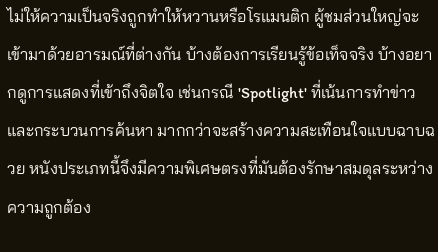ไม่ให้ความเป็นจริงถูกทำให้หวานหรือโรแมนติก ผู้ชมส่วนใหญ่จะเข้ามาด้วยอารมณ์ที่ต่างกัน บ้างต้องการเรียนรู้ข้อเท็จจริง บ้างอยากดูการแสดงที่เข้าถึงจิตใจ เช่นกรณี 'Spotlight' ที่เน้นการทำข่าวและกระบวนการค้นหา มากกว่าจะสร้างความสะเทือนใจแบบฉาบฉวย หนังประเภทนี้จึงมีความพิเศษตรงที่มันต้องรักษาสมดุลระหว่างความถูกต้อง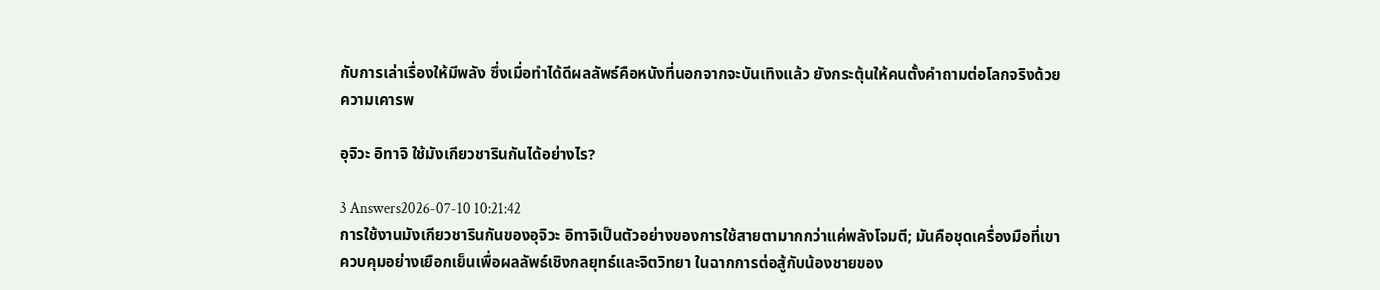กับการเล่าเรื่องให้มีพลัง ซึ่งเมื่อทำได้ดีผลลัพธ์คือหนังที่นอกจากจะบันเทิงแล้ว ยังกระตุ้นให้คนตั้งคำถามต่อโลกจริงด้วยความเคารพ

อุจิวะ อิทาจิ ใช้มังเกียวชารินกันได้อย่างไร?

3 Answers2026-07-10 10:21:42
การใช้งานมังเกียวชารินกันของอุจิวะ อิทาจิเป็นตัวอย่างของการใช้สายตามากกว่าแค่พลังโจมตี; มันคือชุดเครื่องมือที่เขาควบคุมอย่างเยือกเย็นเพื่อผลลัพธ์เชิงกลยุทธ์และจิตวิทยา ในฉากการต่อสู้กับน้องชายของ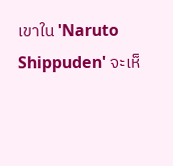เขาใน 'Naruto Shippuden' จะเห็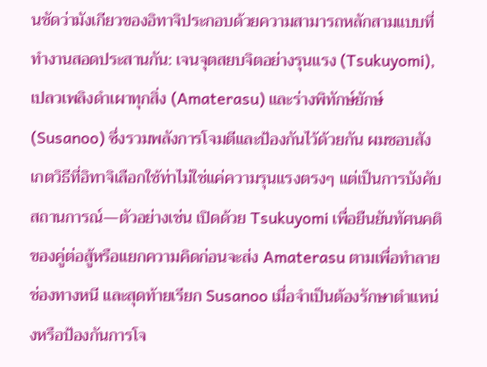นชัดว่ามังเกียวของอิทาจิประกอบด้วยความสามารถหลักสามแบบที่ทำงานสอดประสานกัน: เจนจุตสยบจิตอย่างรุนแรง (Tsukuyomi), เปลวเพลิงดำเผาทุกสิ่ง (Amaterasu) และร่างพิทักษ์ยักษ์ (Susanoo) ซึ่งรวมพลังการโจมตีและป้องกันไว้ด้วยกัน ผมชอบสังเกตวิธีที่อิทาจิเลือกใช้ท่าไม่ใช่แค่ความรุนแรงตรงๆ แต่เป็นการบังคับสถานการณ์—ตัวอย่างเช่น เปิดด้วย Tsukuyomi เพื่อยืนยันทัศนคติของคู่ต่อสู้หรือแยกความคิดก่อนจะส่ง Amaterasu ตามเพื่อทำลายช่องทางหนี และสุดท้ายเรียก Susanoo เมื่อจำเป็นต้องรักษาตำแหน่งหรือป้องกันการโจ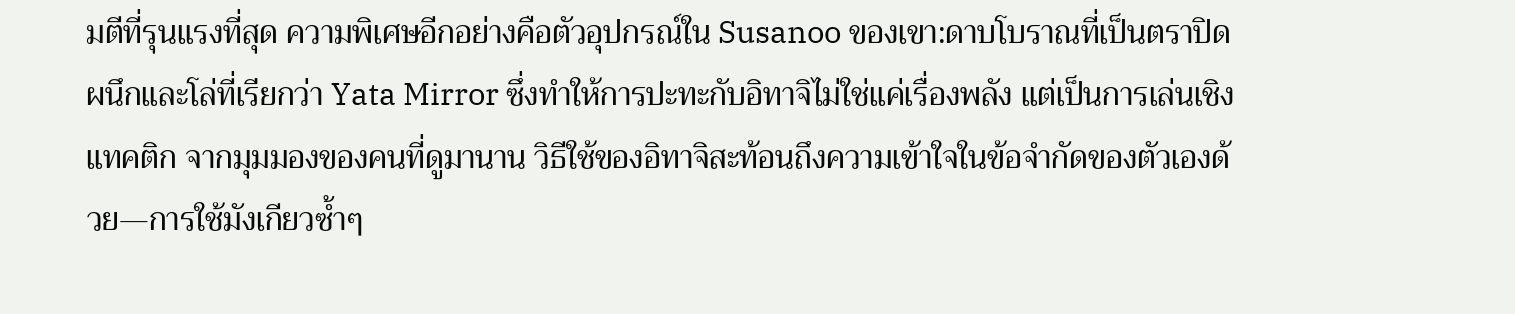มตีที่รุนแรงที่สุด ความพิเศษอีกอย่างคือตัวอุปกรณ์ใน Susanoo ของเขา:ดาบโบราณที่เป็นตราปิดผนึกและโล่ที่เรียกว่า Yata Mirror ซึ่งทำให้การปะทะกับอิทาจิไม่ใช่แค่เรื่องพลัง แต่เป็นการเล่นเชิงแทคติก จากมุมมองของคนที่ดูมานาน วิธีใช้ของอิทาจิสะท้อนถึงความเข้าใจในข้อจำกัดของตัวเองด้วย—การใช้มังเกียวซ้ำๆ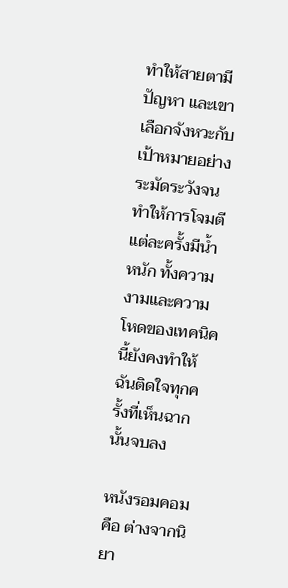ทำให้สายตามีปัญหา และเขาเลือกจังหวะกับเป้าหมายอย่างระมัดระวังจนทำให้การโจมตีแต่ละครั้งมีน้ำหนัก ทั้งความงามและความโหดของเทคนิคนี้ยังคงทำให้ฉันติดใจทุกครั้งที่เห็นฉากนั้นจบลง

หนังรอมคอม คือ ต่างจากนิยา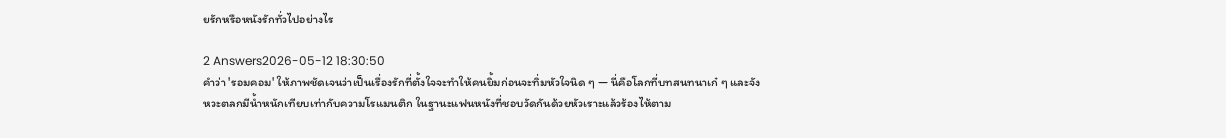ยรักหรือหนังรักทั่วไปอย่างไร

2 Answers2026-05-12 18:30:50
คำว่า 'รอมคอม' ให้ภาพชัดเจนว่าเป็นเรื่องรักที่ตั้งใจจะทำให้คนยิ้มก่อนจะทิ่มหัวใจนิด ๆ — นี่คือโลกที่บทสนทนาเก๋ ๆ และจังหวะตลกมีน้ำหนักเทียบเท่ากับความโรแมนติก ในฐานะแฟนหนังที่ชอบวัดกันด้วยหัวเราะแล้วร้องไห้ตาม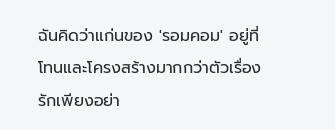ฉันคิดว่าแก่นของ 'รอมคอม' อยู่ที่โทนและโครงสร้างมากกว่าตัวเรื่องรักเพียงอย่า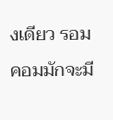งเดียว รอมคอมมักจะมี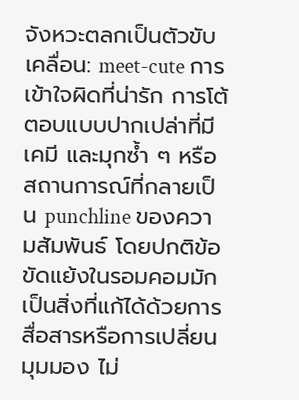จังหวะตลกเป็นตัวขับเคลื่อน: meet-cute การเข้าใจผิดที่น่ารัก การโต้ตอบแบบปากเปล่าที่มีเคมี และมุกซ้ำ ๆ หรือสถานการณ์ที่กลายเป็น punchline ของความสัมพันธ์ โดยปกติข้อขัดแย้งในรอมคอมมักเป็นสิ่งที่แก้ได้ด้วยการสื่อสารหรือการเปลี่ยนมุมมอง ไม่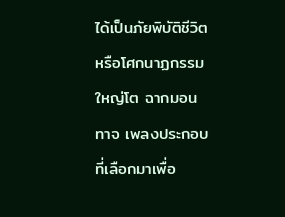ได้เป็นภัยพิบัติชีวิตหรือโศกนาฏกรรมใหญ่โต ฉากมอนทาจ เพลงประกอบที่เลือกมาเพื่อ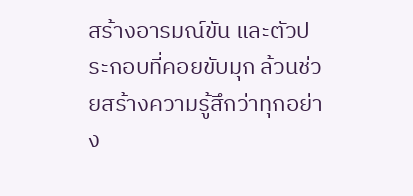สร้างอารมณ์ขัน และตัวประกอบที่คอยขับมุก ล้วนช่วยสร้างความรู้สึกว่าทุกอย่าง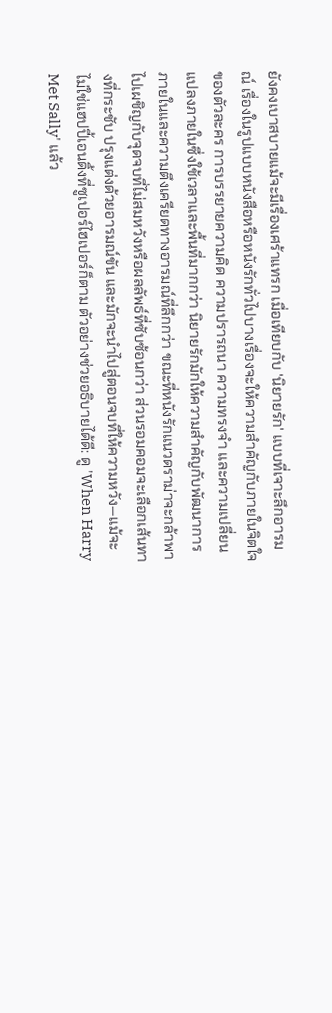ยังคงเบาสบายแม้จะมีเรื่องเศร้าแทรก เมื่อเทียบกับ 'นิยายรัก' แบบที่เจาะลึกอารมณ์ เรื่องในรูปแบบหนังสือหรือหนังรักทั่วไปบางเรื่องจะให้ความสำคัญกับภายในจิตใจของตัวละคร การบรรยายความคิด ความปรารถนา ความทรงจำ และความเปลี่ยนแปลงภายในซึ่งใช้เวลาและพื้นที่มากกว่า นิยายรักมักให้ความสำคัญกับพัฒนาการภายในและความตึงเครียดทางอารมณ์ที่ลึกกว่า ขณะที่หนังรักแนวดราม่าจะกล้าพาไปเผชิญกับจุดจบที่ไม่สมหวังหรือผลลัพธ์ที่ซับซ้อนกว่า ส่วนรอมคอมจะเลือกเส้นทางที่กระชับ ปรุงแต่งด้วยอารมณ์ขัน และมักจะนำไปสู่ตอนจบที่ให้ความหวัง—แม้จะไม่ใช่แฮปปี้เอนดิ้งที่ซูเปอร์ไฮเปอร์ก็ตาม ตัวอย่างช่วยอธิบายได้ดี: ดู 'When Harry Met Sally' แล้ว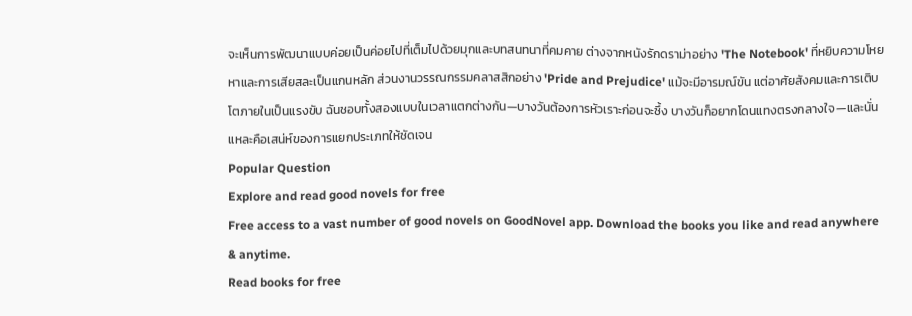จะเห็นการพัฒนาแบบค่อยเป็นค่อยไปที่เต็มไปด้วยมุกและบทสนทนาที่คมคาย ต่างจากหนังรักดราม่าอย่าง 'The Notebook' ที่หยิบความโหยหาและการเสียสละเป็นแกนหลัก ส่วนงานวรรณกรรมคลาสสิกอย่าง 'Pride and Prejudice' แม้จะมีอารมณ์ขัน แต่อาศัยสังคมและการเติบโตภายในเป็นแรงขับ ฉันชอบทั้งสองแบบในเวลาแตกต่างกัน—บางวันต้องการหัวเราะก่อนจะซึ้ง บางวันก็อยากโดนแทงตรงกลางใจ—และนั่นแหละคือเสน่ห์ของการแยกประเภทให้ชัดเจน
Popular Question
Explore and read good novels for free
Free access to a vast number of good novels on GoodNovel app. Download the books you like and read anywhere & anytime.
Read books for free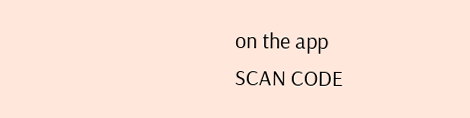on the app
SCAN CODE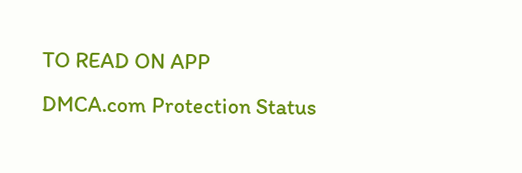TO READ ON APP
DMCA.com Protection Status